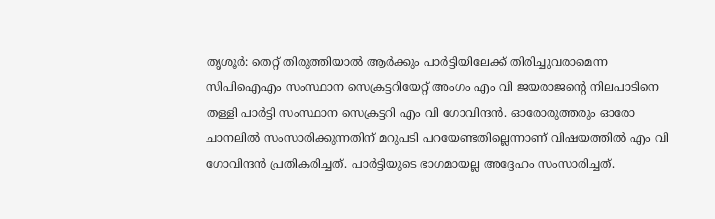തൃശൂര്‍: തെറ്റ് തിരുത്തിയാല്‍ ആര്‍ക്കും പാര്‍ട്ടിയിലേക്ക് തിരിച്ചുവരാമെന്ന സിപിഐഎം സംസ്ഥാന സെക്രട്ടറിയേറ്റ് അംഗം എം വി ജയരാജന്റെ നിലപാടിനെ തള്ളി പാര്‍ട്ടി സംസ്ഥാന സെക്രട്ടറി എം വി ഗോവിന്ദന്‍. ഓരോരുത്തരും ഓരോ ചാനലില്‍ സംസാരിക്കുന്നതിന് മറുപടി പറയേണ്ടതില്ലെന്നാണ് വിഷയത്തില്‍ എം വി ഗോവിന്ദന്‍ പ്രതികരിച്ചത്. പാര്‍ട്ടിയുടെ ഭാഗമായല്ല അദ്ദേഹം സംസാരിച്ചത്.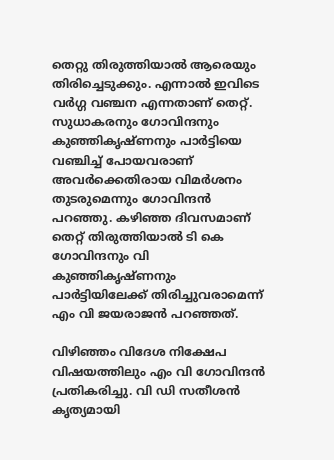തെറ്റു തിരുത്തിയാല്‍ ആരെയും തിരിച്ചെടുക്കും. എന്നാല്‍ ഇവിടെ വര്‍ഗ്ഗ വഞ്ചന എന്നതാണ് തെറ്റ്. സുധാകരനും ഗോവിന്ദനും കുഞ്ഞികൃഷ്ണനും പാര്‍ട്ടിയെ വഞ്ചിച്ച് പോയവരാണ് അവര്‍ക്കെതിരായ വിമര്‍ശനം തുടരുമെന്നും ഗോവിന്ദന്‍ പറഞ്ഞു. കഴിഞ്ഞ ദിവസമാണ് തെറ്റ് തിരുത്തിയാല്‍ ടി കെ ഗോവിന്ദനും വി കുഞ്ഞികൃഷ്ണനും പാര്‍ട്ടിയിലേക്ക് തിരിച്ചുവരാമെന്ന് എം വി ജയരാജന്‍ പറഞ്ഞത്.

വിഴിഞ്ഞം വിദേശ നിക്ഷേപ വിഷയത്തിലും എം വി ഗോവിന്ദന്‍ പ്രതികരിച്ചു. വി ഡി സതീശന്‍ കൃത്യമായി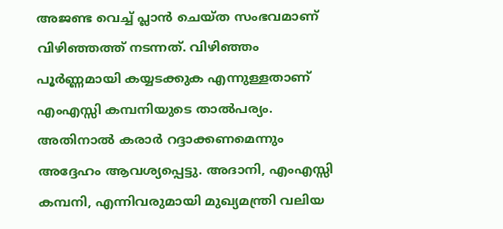അജണ്ട വെച്ച് പ്ലാന്‍ ചെയ്ത സംഭവമാണ് വിഴിഞ്ഞത്ത് നടന്നത്. വിഴിഞ്ഞം പൂര്‍ണ്ണമായി കയ്യടക്കുക എന്നുള്ളതാണ് എംഎസ്സി കമ്പനിയുടെ താല്‍പര്യം. അതിനാല്‍ കരാര്‍ റദ്ദാക്കണമെന്നും അദ്ദേഹം ആവശ്യപ്പെട്ടു. അദാനി, എംഎസ്സി കമ്പനി, എന്നിവരുമായി മുഖ്യമന്ത്രി വലിയ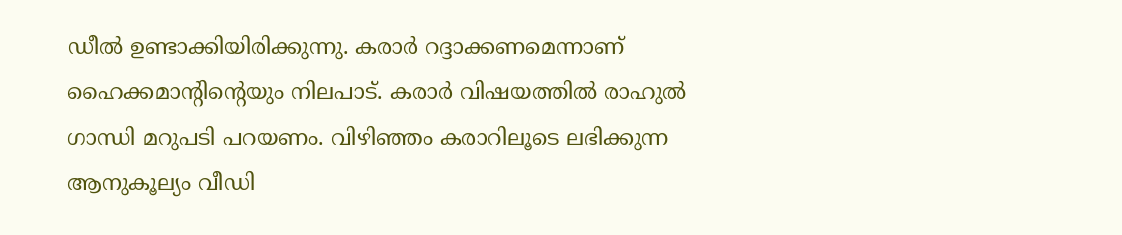ഡീല്‍ ഉണ്ടാക്കിയിരിക്കുന്നു. കരാര്‍ റദ്ദാക്കണമെന്നാണ് ഹൈക്കമാന്റിന്റെയും നിലപാട്. കരാര്‍ വിഷയത്തില്‍ രാഹുല്‍ ഗാന്ധി മറുപടി പറയണം. വിഴിഞ്ഞം കരാറിലൂടെ ലഭിക്കുന്ന ആനുകൂല്യം വീഡി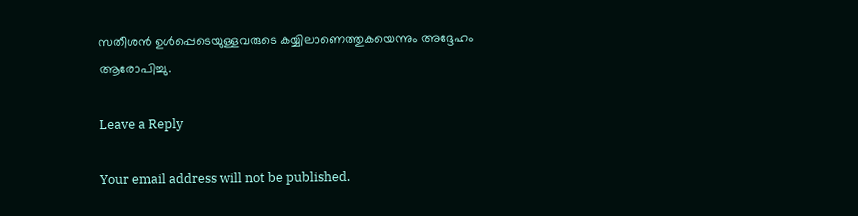സതീശന്‍ ഉള്‍പ്പെടെയുള്ളവരുടെ കയ്യിലാണെത്തുകയെന്നും അദ്ദേഹം ആരോപിച്ചു.

Leave a Reply

Your email address will not be published.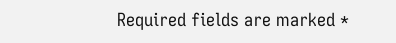Required fields are marked *